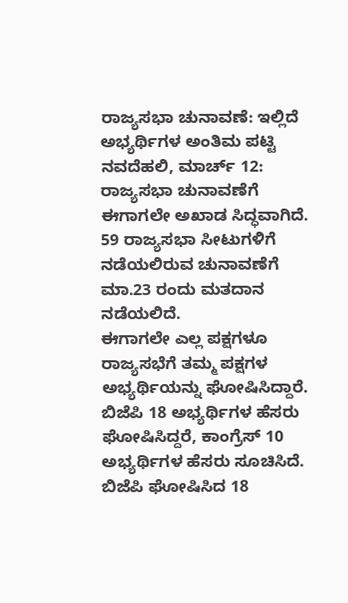ರಾಜ್ಯಸಭಾ ಚುನಾವಣೆ: ಇಲ್ಲಿದೆ ಅಭ್ಯರ್ಥಿಗಳ ಅಂತಿಮ ಪಟ್ಟಿ
ನವದೆಹಲಿ, ಮಾರ್ಚ್ 12: ರಾಜ್ಯಸಭಾ ಚುನಾವಣೆಗೆ ಈಗಾಗಲೇ ಅಖಾಡ ಸಿದ್ಧವಾಗಿದೆ. 59 ರಾಜ್ಯಸಭಾ ಸೀಟುಗಳಿಗೆ ನಡೆಯಲಿರುವ ಚುನಾವಣೆಗೆ ಮಾ.23 ರಂದು ಮತದಾನ ನಡೆಯಲಿದೆ.
ಈಗಾಗಲೇ ಎಲ್ಲ ಪಕ್ಷಗಳೂ ರಾಜ್ಯಸಭೆಗೆ ತಮ್ಮ ಪಕ್ಷಗಳ ಅಭ್ಯರ್ಥಿಯನ್ನು ಘೋಷಿಸಿದ್ದಾರೆ. ಬಿಜೆಪಿ 18 ಅಭ್ಯರ್ಥಿಗಳ ಹೆಸರು ಘೋಷಿಸಿದ್ದರೆ, ಕಾಂಗ್ರೆಸ್ 10 ಅಭ್ಯರ್ಥಿಗಳ ಹೆಸರು ಸೂಚಿಸಿದೆ. ಬಿಜೆಪಿ ಘೋಷಿಸಿದ 18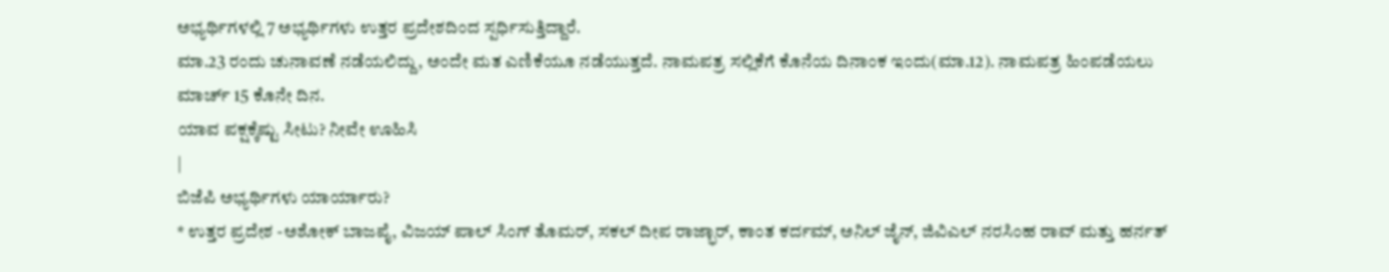ಅಭ್ಯರ್ಥಿಗಳಲ್ಲಿ 7 ಅಭ್ಯರ್ಥಿಗಳು ಉತ್ತರ ಪ್ರದೇಶದಿಂದ ಸ್ಪರ್ಧಿಸುತ್ತಿದ್ದಾರೆ.
ಮಾ.23 ರಂದು ಚುನಾವಣೆ ನಡೆಯಲಿದ್ದು, ಅಂದೇ ಮತ ಎಣಿಕೆಯೂ ನಡೆಯುತ್ತದೆ. ನಾಮಪತ್ರ ಸಲ್ಲಿಕೆಗೆ ಕೊನೆಯ ದಿನಾಂಕ ಇಂದು(ಮಾ.12). ನಾಮಪತ್ರ ಹಿಂಪಡೆಯಲು ಮಾರ್ಚ್ 15 ಕೊನೇ ದಿನ.
ಯಾವ ಪಕ್ಷಕ್ಕೆಷ್ಟು ಸೀಟು? ನೀವೇ ಊಹಿಸಿ
|
ಬಿಜೆಪಿ ಅಭ್ಯರ್ಥಿಗಳು ಯಾರ್ಯಾರು?
* ಉತ್ತರ ಪ್ರದೇಶ -ಅಶೋಕ್ ಬಾಜಪೈ, ವಿಜಯ್ ಪಾಲ್ ಸಿಂಗ್ ತೊಮರ್, ಸಕಲ್ ದೀಪ ರಾಜ್ಭಾರ್, ಕಾಂತ ಕರ್ದಮ್, ಅನಿಲ್ ಜೈನ್, ಜಿವಿಎಲ್ ನರಸಿಂಹ ರಾವ್ ಮತ್ತು ಹರ್ನತ್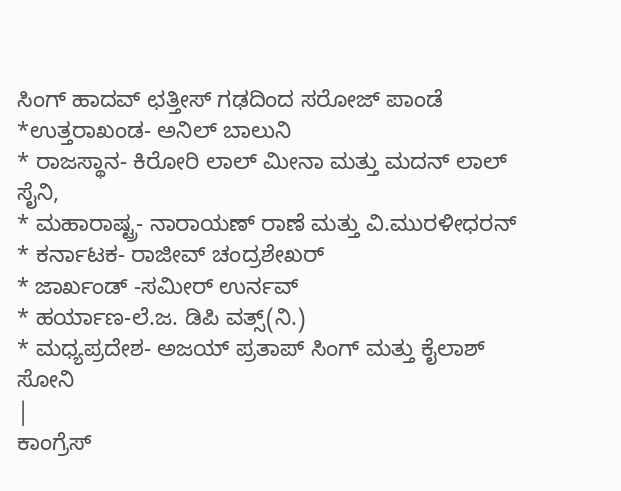ಸಿಂಗ್ ಹಾದವ್ ಛತ್ತೀಸ್ ಗಢದಿಂದ ಸರೋಜ್ ಪಾಂಡೆ
*ಉತ್ತರಾಖಂಡ- ಅನಿಲ್ ಬಾಲುನಿ
* ರಾಜಸ್ಥಾನ- ಕಿರೋರಿ ಲಾಲ್ ಮೀನಾ ಮತ್ತು ಮದನ್ ಲಾಲ್ ಸೈನಿ,
* ಮಹಾರಾಷ್ಟ್ರ- ನಾರಾಯಣ್ ರಾಣೆ ಮತ್ತು ವಿ.ಮುರಳೀಧರನ್
* ಕರ್ನಾಟಕ- ರಾಜೀವ್ ಚಂದ್ರಶೇಖರ್
* ಜಾರ್ಖಂಡ್ -ಸಮೀರ್ ಉರ್ನವ್
* ಹರ್ಯಾಣ-ಲೆ.ಜ. ಡಿಪಿ ವತ್ಸ್(ನಿ.)
* ಮಧ್ಯಪ್ರದೇಶ- ಅಜಯ್ ಪ್ರತಾಪ್ ಸಿಂಗ್ ಮತ್ತು ಕೈಲಾಶ್ ಸೋನಿ
|
ಕಾಂಗ್ರೆಸ್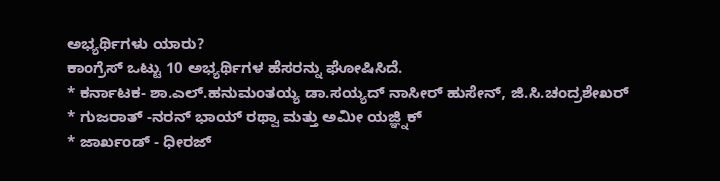ಅಭ್ಯರ್ಥಿಗಳು ಯಾರು?
ಕಾಂಗ್ರೆಸ್ ಒಟ್ಟು 10 ಅಭ್ಯರ್ಥಿಗಳ ಹೆಸರನ್ನು ಘೋಷಿಸಿದೆ.
* ಕರ್ನಾಟಕ- ಶಾ.ಎಲ್.ಹನುಮಂತಯ್ಯ ಡಾ.ಸಯ್ಯದ್ ನಾಸೀರ್ ಹುಸೇನ್, ಜಿ.ಸಿ.ಚಂದ್ರಶೇಖರ್
* ಗುಜರಾತ್ -ನರನ್ ಭಾಯ್ ರಥ್ವಾ ಮತ್ತು ಅಮೀ ಯಜ್ಞ್ನಿಕ್
* ಜಾರ್ಖಂಡ್ - ಧೀರಜ್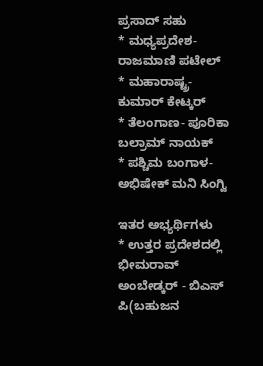ಪ್ರಸಾದ್ ಸಹು
* ಮಧ್ಯಪ್ರದೇಶ- ರಾಜಮಾಣಿ ಪಟೇಲ್
* ಮಹಾರಾಷ್ಟ್ರ- ಕುಮಾರ್ ಕೇಟ್ಕರ್
* ತೆಲಂಗಾಣ- ಪೂರಿಕಾ ಬಲ್ರಾಮ್ ನಾಯಕ್
* ಪಶ್ಚಿಮ ಬಂಗಾಳ- ಅಭಿಷೇಕ್ ಮನಿ ಸಿಂಗ್ವಿ

ಇತರ ಅಭ್ಯರ್ಥಿಗಳು
* ಉತ್ತರ ಪ್ರದೇಶದಲ್ಲಿ ಭೀಮರಾವ್ ಅಂಬೇಡ್ಕರ್ - ಬಿಎಸ್ ಪಿ(ಬಹುಜನ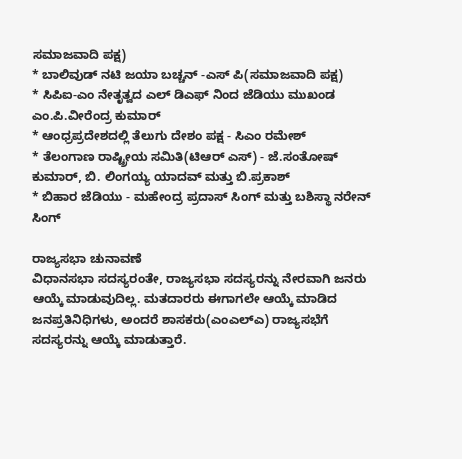ಸಮಾಜವಾದಿ ಪಕ್ಷ)
* ಬಾಲಿವುಡ್ ನಟಿ ಜಯಾ ಬಚ್ಚನ್ -ಎಸ್ ಪಿ(ಸಮಾಜವಾದಿ ಪಕ್ಷ)
* ಸಿಪಿಐ-ಎಂ ನೇತೃತ್ವದ ಎಲ್ ಡಿಎಫ್ ನಿಂದ ಜೆಡಿಯು ಮುಖಂಡ ಎಂ.ಪಿ.ವೀರೆಂದ್ರ ಕುಮಾರ್
* ಆಂಧ್ರಪ್ರದೇಶದಲ್ಲಿ ತೆಲುಗು ದೇಶಂ ಪಕ್ಷ - ಸಿಎಂ ರಮೇಶ್
* ತೆಲಂಗಾಣ ರಾಷ್ಟ್ರೀಯ ಸಮಿತಿ(ಟಿಆರ್ ಎಸ್) - ಜೆ.ಸಂತೋಷ್ ಕುಮಾರ್, ಬಿ. ಲಿಂಗಯ್ಯ ಯಾದವ್ ಮತ್ತು ಬಿ.ಪ್ರಕಾಶ್
* ಬಿಹಾರ ಜೆಡಿಯು - ಮಹೇಂದ್ರ ಪ್ರದಾಸ್ ಸಿಂಗ್ ಮತ್ತು ಬಶಿಸ್ಥಾ ನರೇನ್ ಸಿಂಗ್

ರಾಜ್ಯಸಭಾ ಚುನಾವಣೆ
ವಿಧಾನಸಭಾ ಸದಸ್ಯರಂತೇ, ರಾಜ್ಯಸಭಾ ಸದಸ್ಯರನ್ನು ನೇರವಾಗಿ ಜನರು ಆಯ್ಕೆ ಮಾಡುವುದಿಲ್ಲ. ಮತದಾರರು ಈಗಾಗಲೇ ಆಯ್ಕೆ ಮಾಡಿದ ಜನಪ್ರತಿನಿಧಿಗಳು, ಅಂದರೆ ಶಾಸಕರು(ಎಂಎಲ್ಎ) ರಾಜ್ಯಸಭೆಗೆ ಸದಸ್ಯರನ್ನು ಆಯ್ಕೆ ಮಾಡುತ್ತಾರೆ.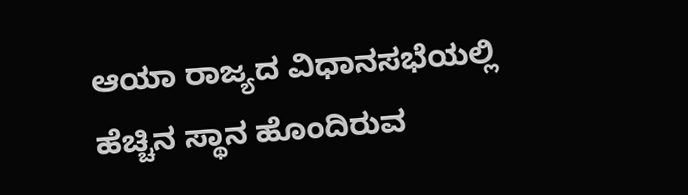ಆಯಾ ರಾಜ್ಯದ ವಿಧಾನಸಭೆಯಲ್ಲಿ ಹೆಚ್ಚಿನ ಸ್ಥಾನ ಹೊಂದಿರುವ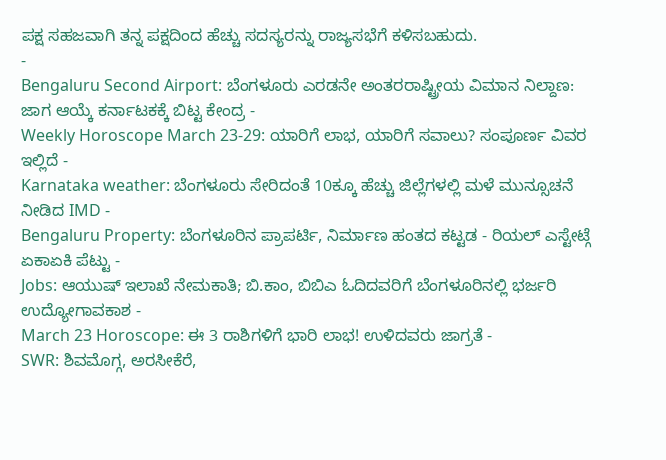ಪಕ್ಷ ಸಹಜವಾಗಿ ತನ್ನ ಪಕ್ಷದಿಂದ ಹೆಚ್ಚು ಸದಸ್ಯರನ್ನು ರಾಜ್ಯಸಭೆಗೆ ಕಳಿಸಬಹುದು.
-
Bengaluru Second Airport: ಬೆಂಗಳೂರು ಎರಡನೇ ಅಂತರರಾಷ್ಟ್ರೀಯ ವಿಮಾನ ನಿಲ್ದಾಣ: ಜಾಗ ಆಯ್ಕೆ ಕರ್ನಾಟಕಕ್ಕೆ ಬಿಟ್ಟ ಕೇಂದ್ರ -
Weekly Horoscope March 23-29: ಯಾರಿಗೆ ಲಾಭ, ಯಾರಿಗೆ ಸವಾಲು? ಸಂಪೂರ್ಣ ವಿವರ ಇಲ್ಲಿದೆ -
Karnataka weather: ಬೆಂಗಳೂರು ಸೇರಿದಂತೆ 10ಕ್ಕೂ ಹೆಚ್ಚು ಜಿಲ್ಲೆಗಳಲ್ಲಿ ಮಳೆ ಮುನ್ಸೂಚನೆ ನೀಡಿದ IMD -
Bengaluru Property: ಬೆಂಗಳೂರಿನ ಪ್ರಾಪರ್ಟಿ, ನಿರ್ಮಾಣ ಹಂತದ ಕಟ್ಟಡ - ರಿಯಲ್ ಎಸ್ಟೇಟ್ಗೆ ಏಕಾಏಕಿ ಪೆಟ್ಟು -
Jobs: ಆಯುಷ್ ಇಲಾಖೆ ನೇಮಕಾತಿ; ಬಿ.ಕಾಂ, ಬಿಬಿಎ ಓದಿದವರಿಗೆ ಬೆಂಗಳೂರಿನಲ್ಲಿ ಭರ್ಜರಿ ಉದ್ಯೋಗಾವಕಾಶ -
March 23 Horoscope: ಈ 3 ರಾಶಿಗಳಿಗೆ ಭಾರಿ ಲಾಭ! ಉಳಿದವರು ಜಾಗ್ರತೆ -
SWR: ಶಿವಮೊಗ್ಗ, ಅರಸೀಕೆರೆ,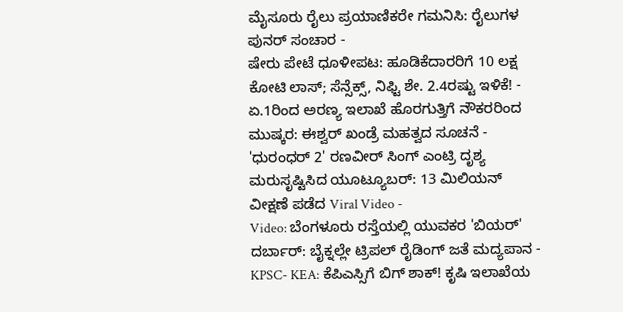ಮೈಸೂರು ರೈಲು ಪ್ರಯಾಣಿಕರೇ ಗಮನಿಸಿ: ರೈಲುಗಳ ಪುನರ್ ಸಂಚಾರ -
ಷೇರು ಪೇಟೆ ಧೂಳೀಪಟ: ಹೂಡಿಕೆದಾರರಿಗೆ 10 ಲಕ್ಷ ಕೋಟಿ ಲಾಸ್; ಸೆನ್ಸೆಕ್ಸ್, ನಿಫ್ಟಿ ಶೇ. 2.4ರಷ್ಟು ಇಳಿಕೆ! -
ಏ.1ರಿಂದ ಅರಣ್ಯ ಇಲಾಖೆ ಹೊರಗುತ್ತಿಗೆ ನೌಕರರಿಂದ ಮುಷ್ಕರ: ಈಶ್ವರ್ ಖಂಡ್ರೆ ಮಹತ್ವದ ಸೂಚನೆ -
'ಧುರಂಧರ್ 2' ರಣವೀರ್ ಸಿಂಗ್ ಎಂಟ್ರಿ ದೃಶ್ಯ ಮರುಸೃಷ್ಟಿಸಿದ ಯೂಟ್ಯೂಬರ್: 13 ಮಿಲಿಯನ್ ವೀಕ್ಷಣೆ ಪಡೆದ Viral Video -
Video: ಬೆಂಗಳೂರು ರಸ್ತೆಯಲ್ಲಿ ಯುವಕರ 'ಬಿಯರ್' ದರ್ಬಾರ್: ಬೈಕ್ನಲ್ಲೇ ಟ್ರಿಪಲ್ ರೈಡಿಂಗ್ ಜತೆ ಮದ್ಯಪಾನ -
KPSC- KEA: ಕೆಪಿಎಸ್ಸಿಗೆ ಬಿಗ್ ಶಾಕ್! ಕೃಷಿ ಇಲಾಖೆಯ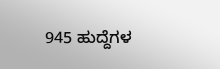945 ಹುದ್ದೆಗಳ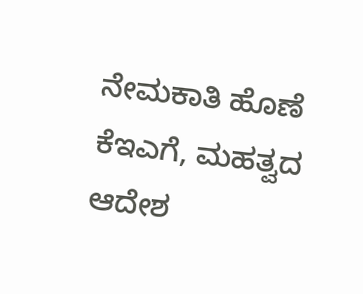ನೇಮಕಾತಿ ಹೊಣೆ ಕೆಇಎಗೆ, ಮಹತ್ವದ ಆದೇಶ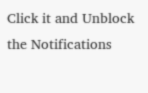Click it and Unblock the Notifications